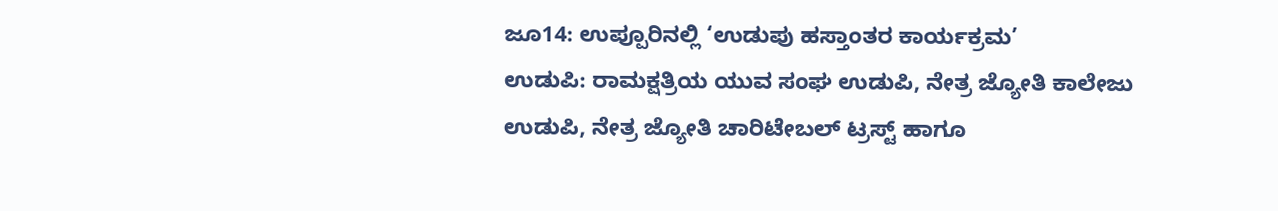ಜೂ14: ಉಪ್ಪೂರಿನಲ್ಲಿ ‘ಉಡುಪು ಹಸ್ತಾಂತರ ಕಾರ್ಯಕ್ರಮ’
ಉಡುಪಿ: ರಾಮಕ್ಷತ್ರಿಯ ಯುವ ಸಂಘ ಉಡುಪಿ, ನೇತ್ರ ಜ್ಯೋತಿ ಕಾಲೇಜು ಉಡುಪಿ, ನೇತ್ರ ಜ್ಯೋತಿ ಚಾರಿಟೇಬಲ್ ಟ್ರಸ್ಟ್ ಹಾಗೂ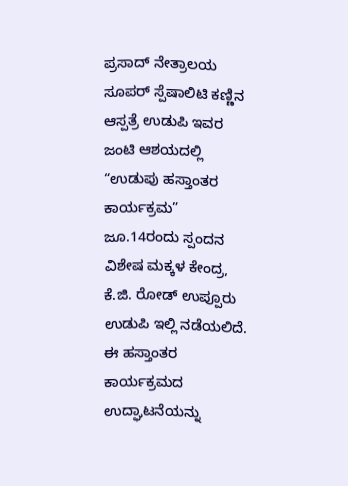ಪ್ರಸಾದ್ ನೇತ್ರಾಲಯ ಸೂಪರ್ ಸ್ಪೆಷಾಲಿಟಿ ಕಣ್ಣಿನ ಆಸ್ಪತ್ರೆ ಉಡುಪಿ ಇವರ ಜಂಟಿ ಆಶಯದಲ್ಲಿ “ಉಡುಪು ಹಸ್ತಾಂತರ ಕಾರ್ಯಕ್ರಮ” ಜೂ.14ರಂದು ಸ್ಪಂದನ ವಿಶೇಷ ಮಕ್ಕಳ ಕೇಂದ್ರ, ಕೆ.ಜಿ. ರೋಡ್ ಉಪ್ಪೂರು ಉಡುಪಿ ಇಲ್ಲಿ ನಡೆಯಲಿದೆ.
ಈ ಹಸ್ತಾಂತರ ಕಾರ್ಯಕ್ರಮದ ಉದ್ಘಾಟನೆಯನ್ನು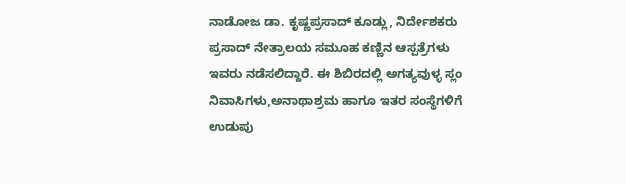ನಾಡೋಜ ಡಾ. ಕೃಷ್ಣಪ್ರಸಾದ್ ಕೂಡ್ಲು, ನಿರ್ದೇಶಕರು ಪ್ರಸಾದ್ ನೇತ್ರಾಲಯ ಸಮೂಹ ಕಣ್ಣಿನ ಆಸ್ಪತ್ರೆಗಳು ಇವರು ನಡೆಸಲಿದ್ದಾರೆ. ಈ ಶಿಬಿರದಲ್ಲಿ ಅಗತ್ಯವುಳ್ಳ ಸ್ಲಂ ನಿವಾಸಿಗಳು,ಅನಾಥಾಶ್ರಮ ಹಾಗೂ ಇತರ ಸಂಸ್ಥೆಗಳಿಗೆ ಉಡುಪು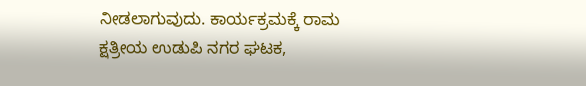ನೀಡಲಾಗುವುದು. ಕಾರ್ಯಕ್ರಮಕ್ಕೆ ರಾಮ ಕ್ಷತ್ರೀಯ ಉಡುಪಿ ನಗರ ಘಟಕ,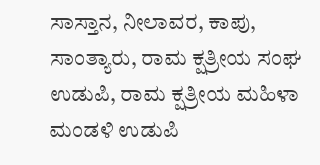ಸಾಸ್ತಾನ, ನೀಲಾವರ, ಕಾಪು, ಸಾಂತ್ಯಾರು, ರಾಮ ಕ್ಷತ್ರೀಯ ಸಂಘ ಉಡುಪಿ, ರಾಮ ಕ್ಷತ್ರೀಯ ಮಹಿಳಾ ಮಂಡಳಿ ಉಡುಪಿ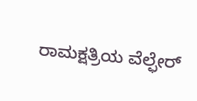ರಾಮಕ್ಷತ್ರಿಯ ವೆಲ್ಫೇರ್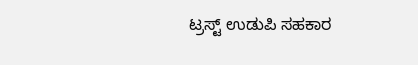ಟ್ರಸ್ಟ್ ಉಡುಪಿ ಸಹಕಾರ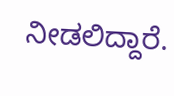ನೀಡಲಿದ್ದಾರೆ.